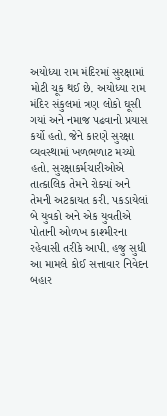અયોધ્યા રામ મંદિરમાં સુરક્ષામાં મોટી ચૂક થઈ છે. અયોધ્યા રામ મંદિર સંકુલમાં ત્રણ લોકો ઘૂસી ગયાં અને નમાજ પઢવાનો પ્રયાસ કર્યો હતો. જેને કારણે સુરક્ષા વ્યવસ્થામાં ખળભળાટ મચ્યો હતો. સુરક્ષાકર્મચારીઓએ તાત્કાલિક તેમને રોક્યાં અને તેમની અટકાયત કરી. પકડાયેલાં બે યુવકો અને એક યુવતીએ પોતાની ઓળખ કાશ્મીરના રહેવાસી તરીકે આપી. હજુ સુધી આ મામલે કોઈ સત્તાવાર નિવેદન બહાર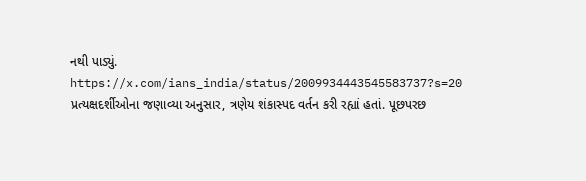નથી પાડ્યું.
https://x.com/ians_india/status/2009934443545583737?s=20
પ્રત્યક્ષદર્શીઓના જણાવ્યા અનુસાર, ત્રણેય શંકાસ્પદ વર્તન કરી રહ્યાં હતાં. પૂછપરછ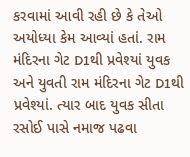કરવામાં આવી રહી છે કે તેઓ અયોધ્યા કેમ આવ્યાં હતાં. રામ મંદિરના ગેટ D1થી પ્રવેશ્યાં યુવક અને યુવતી રામ મંદિરના ગેટ D1થી પ્રવેશ્યાં. ત્યાર બાદ યુવક સીતા રસોઈ પાસે નમાજ પઢવા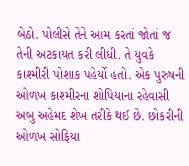બેઠો. પોલીસે તેને આમ કરતાં જોતાં જ તેની અટકાયત કરી લીધી. તે યુવકે કાશ્મીરી પોશાક પહેર્યો હતો. એક પુરુષની ઓળખ કાશ્મીરના શોપિયાના રહેવાસી અબુ અહેમદ શેખ તરીકે થઈ છે. છોકરીની ઓળખ સોફિયા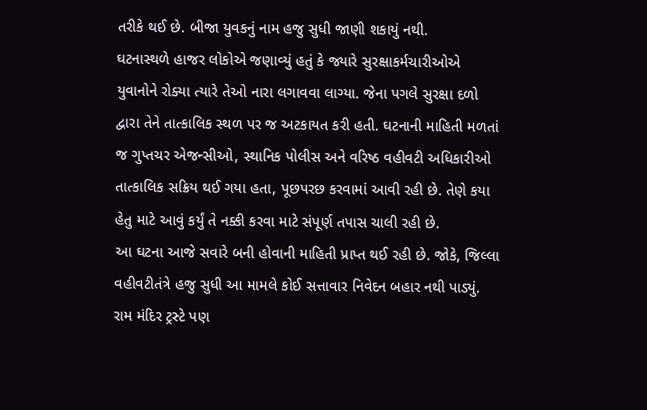તરીકે થઈ છે. બીજા યુવકનું નામ હજુ સુધી જાણી શકાયું નથી.
ઘટનાસ્થળે હાજર લોકોએ જણાવ્યું હતું કે જ્યારે સુરક્ષાકર્મચારીઓએ યુવાનોને રોક્યા ત્યારે તેઓ નારા લગાવવા લાગ્યા. જેના પગલે સુરક્ષા દળો દ્વારા તેને તાત્કાલિક સ્થળ પર જ અટકાયત કરી હતી. ઘટનાની માહિતી મળતાં જ ગુપ્તચર એજન્સીઓ, સ્થાનિક પોલીસ અને વરિષ્ઠ વહીવટી અધિકારીઓ તાત્કાલિક સક્રિય થઈ ગયા હતા, પૂછપરછ કરવામાં આવી રહી છે. તેણે કયા હેતુ માટે આવું કર્યું તે નક્કી કરવા માટે સંપૂર્ણ તપાસ ચાલી રહી છે.
આ ઘટના આજે સવારે બની હોવાની માહિતી પ્રાપ્ત થઈ રહી છે. જોકે, જિલ્લા વહીવટીતંત્રે હજુ સુધી આ મામલે કોઈ સત્તાવાર નિવેદન બહાર નથી પાડ્યું. રામ મંદિર ટ્રસ્ટે પણ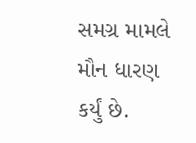સમગ્ર મામલે મૌન ધારણ કર્યું છે.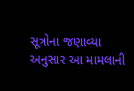સૂત્રોના જણાવ્યા અનુસાર આ મામલાની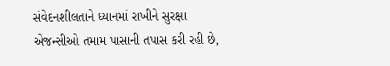સંવેદનશીલતાને ધ્યાનમાં રાખીને સુરક્ષા એજન્સીઓ તમામ પાસાની તપાસ કરી રહી છે,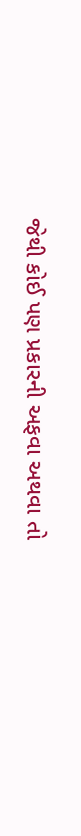જેથી કોઈ પણ પ્રકારની અફવા અથવા તો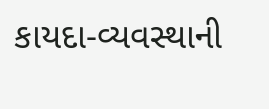કાયદા-વ્યવસ્થાની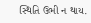સ્થિતિ ઉભી ન થાય.